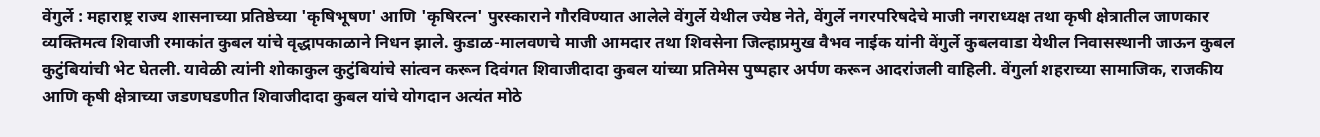वेंगुर्ले : महाराष्ट्र राज्य शासनाच्या प्रतिष्ठेच्या 'कृषिभूषण' आणि 'कृषिरत्न' पुरस्काराने गौरविण्यात आलेले वेंगुर्ले येथील ज्येष्ठ नेते, वेंगुर्ले नगरपरिषदेचे माजी नगराध्यक्ष तथा कृषी क्षेत्रातील जाणकार व्यक्तिमत्व शिवाजी रमाकांत कुबल यांचे वृद्धापकाळाने निधन झाले. कुडाळ-मालवणचे माजी आमदार तथा शिवसेना जिल्हाप्रमुख वैभव नाईक यांनी वेंगुर्ले कुबलवाडा येथील निवासस्थानी जाऊन कुबल कुटुंबियांची भेट घेतली. यावेळी त्यांनी शोकाकुल कुटुंबियांचे सांत्वन करून दिवंगत शिवाजीदादा कुबल यांच्या प्रतिमेस पुष्पहार अर्पण करून आदरांजली वाहिली. वेंगुर्ला शहराच्या सामाजिक, राजकीय आणि कृषी क्षेत्राच्या जडणघडणीत शिवाजीदादा कुबल यांचे योगदान अत्यंत मोठे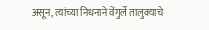असून, त्यांच्या निधनाने वेंगुर्ले तालुक्याचे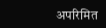अपरिमित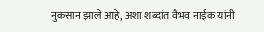नुकसान झाले आहे, अशा शब्दांत वैभव नाईक यांनी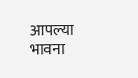आपल्या भावना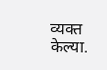व्यक्त केल्या.